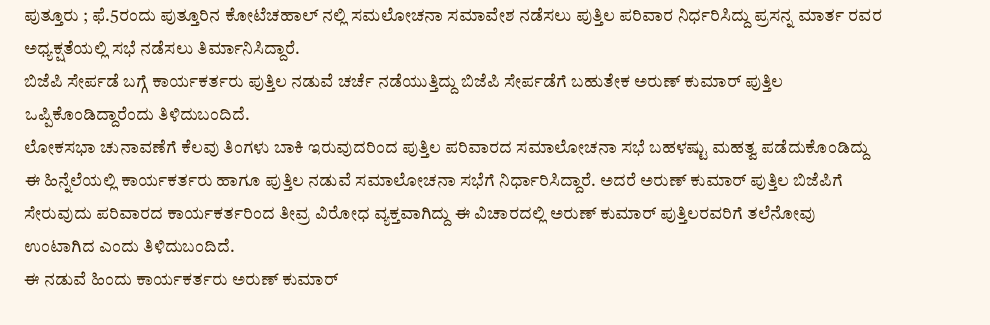ಪುತ್ತೂರು ; ಫೆ.5ರಂದು ಪುತ್ತೂರಿನ ಕೋಟೆಚಹಾಲ್ ನಲ್ಲಿ ಸಮಲೋಚನಾ ಸಮಾವೇಶ ನಡೆಸಲು ಪುತ್ತಿಲ ಪರಿವಾರ ನಿರ್ಧರಿಸಿದ್ದು ಪ್ರಸನ್ನ ಮಾರ್ತ ರವರ ಅಧ್ಯಕ್ಷತೆಯಲ್ಲಿ ಸಭೆ ನಡೆಸಲು ತಿರ್ಮಾನಿಸಿದ್ದಾರೆ.
ಬಿಜೆಪಿ ಸೇರ್ಪಡೆ ಬಗ್ಗೆ ಕಾರ್ಯಕರ್ತರು ಪುತ್ತಿಲ ನಡುವೆ ಚರ್ಚೆ ನಡೆಯುತ್ತಿದ್ದು ಬಿಜೆಪಿ ಸೇರ್ಪಡೆಗೆ ಬಹುತೇಕ ಅರುಣ್ ಕುಮಾರ್ ಪುತ್ತಿಲ ಒಪ್ಪಿಕೊಂಡಿದ್ದಾರೆಂದು ತಿಳಿದುಬಂದಿದೆ.
ಲೋಕಸಭಾ ಚುನಾವಣೆಗೆ ಕೆಲವು ತಿಂಗಳು ಬಾಕಿ ಇರುವುದರಿಂದ ಪುತ್ತಿಲ ಪರಿವಾರದ ಸಮಾಲೋಚನಾ ಸಭೆ ಬಹಳಷ್ಟು ಮಹತ್ವ ಪಡೆದುಕೊಂಡಿದ್ದು ಈ ಹಿನ್ನೆಲೆಯಲ್ಲಿ ಕಾರ್ಯಕರ್ತರು ಹಾಗೂ ಪುತ್ತಿಲ ನಡುವೆ ಸಮಾಲೋಚನಾ ಸಭೆಗೆ ನಿರ್ಧಾರಿಸಿದ್ದಾರೆ. ಅದರೆ ಅರುಣ್ ಕುಮಾರ್ ಪುತ್ತಿಲ ಬಿಜೆಪಿಗೆ ಸೇರುವುದು ಪರಿವಾರದ ಕಾರ್ಯಕರ್ತರಿಂದ ತೀವ್ರ ವಿರೋಧ ವ್ಯಕ್ತವಾಗಿದ್ದು ಈ ವಿಚಾರದಲ್ಲಿ ಅರುಣ್ ಕುಮಾರ್ ಪುತ್ತಿಲರವರಿಗೆ ತಲೆನೋವು ಉಂಟಾಗಿದ ಎಂದು ತಿಳಿದುಬಂದಿದೆ.
ಈ ನಡುವೆ ಹಿಂದು ಕಾರ್ಯಕರ್ತರು ಅರುಣ್ ಕುಮಾರ್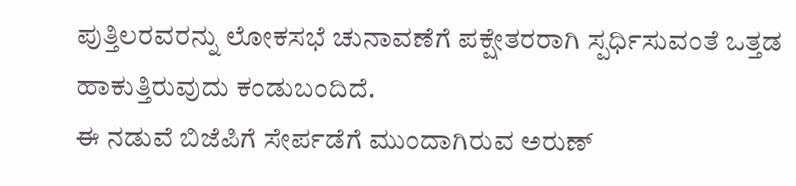ಪುತ್ತಿಲರವರನ್ನು ಲೋಕಸಭೆ ಚುನಾವಣೆಗೆ ಪಕ್ಷೇತರರಾಗಿ ಸ್ಪರ್ಧಿಸುವಂತೆ ಒತ್ತಡ ಹಾಕುತ್ತಿರುವುದು ಕಂಡುಬಂದಿದೆ.
ಈ ನಡುವೆ ಬಿಜೆಪಿಗೆ ಸೇರ್ಪಡೆಗೆ ಮುಂದಾಗಿರುವ ಅರುಣ್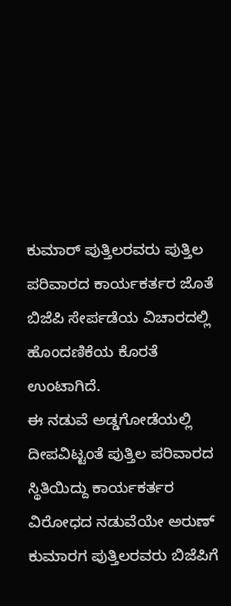ಕುಮಾರ್ ಪುತ್ತಿಲರವರು ಪುತ್ತಿಲ ಪರಿವಾರದ ಕಾರ್ಯಕರ್ತರ ಜೊತೆ ಬಿಜೆಪಿ ಸೇರ್ಪಡೆಯ ವಿಚಾರದಲ್ಲಿ ಹೊಂದಣಿಕೆಯ ಕೊರತೆ ಉಂಟಾಗಿದೆ.
ಈ ನಡುವೆ ಅಡ್ಡಗೋಡೆಯಲ್ಲಿ ದೀಪವಿಟ್ಟಂತೆ ಪುತ್ತಿಲ ಪರಿವಾರದ ಸ್ಥಿತಿಯಿದ್ದು ಕಾರ್ಯಕರ್ತರ ವಿರೋಧದ ನಡುವೆಯೇ ಅರುಣ್ ಕುಮಾರಗ ಪುತ್ತಿಲರವರು ಬಿಜೆಪಿಗೆ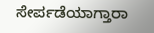ಸೇರ್ಪಡೆಯಾಗ್ತಾರಾ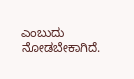ಎಂಬುದು ನೋಡಬೇಕಾಗಿದೆ.